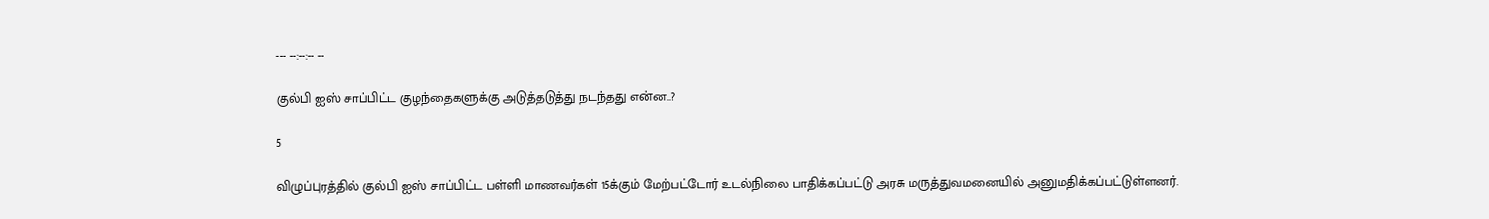--- --:--:-- --

குல்பி ஐஸ் சாப்பிட்ட குழந்தைகளுக்கு அடுத்தடுத்து நடந்தது என்ன..?

5

விழுப்புரத்தில் குல்பி ஐஸ் சாப்பிட்ட பள்ளி மாணவர்கள் 15க்கும் மேற்பட்டோர் உடல்நிலை பாதிக்கப்பட்டு அரசு மருத்துவமனையில் அனுமதிக்கப்பட்டுள்ளனர்.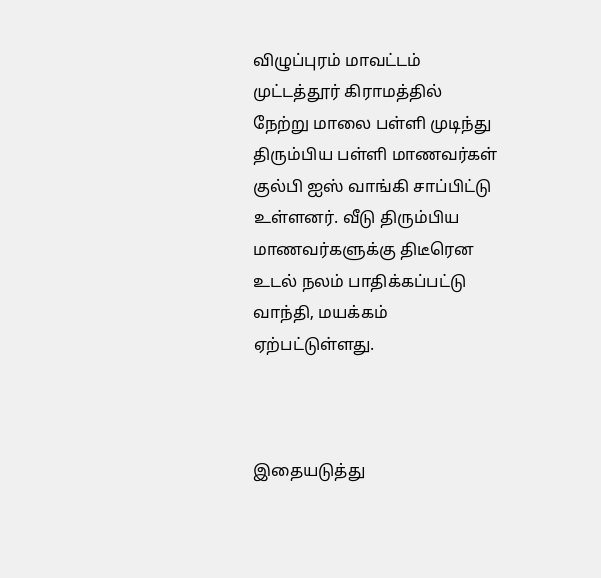விழுப்புரம் மாவட்டம் முட்டத்தூர் கிராமத்தில் நேற்று மாலை பள்ளி முடிந்து திரும்பிய பள்ளி மாணவர்கள் குல்பி ஐஸ் வாங்கி சாப்பிட்டு உள்ளனர். வீடு திரும்பிய மாணவர்களுக்கு திடீரென உடல் நலம் பாதிக்கப்பட்டு வாந்தி, மயக்கம் ஏற்பட்டுள்ளது.



இதையடுத்து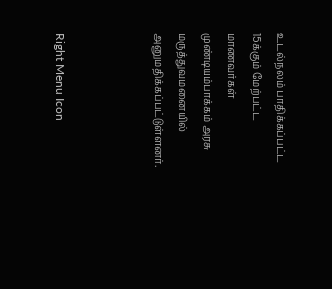உடல்நலம் பாதிக்கப்பட்ட 15க்கும் மேற்பட்ட மாணவர்கள் முண்டியம்பாக்கம் அரசு மருத்துவமனையில் அனுமதிக்கப்பட்டுள்ளனர்.



Right Menu Icon